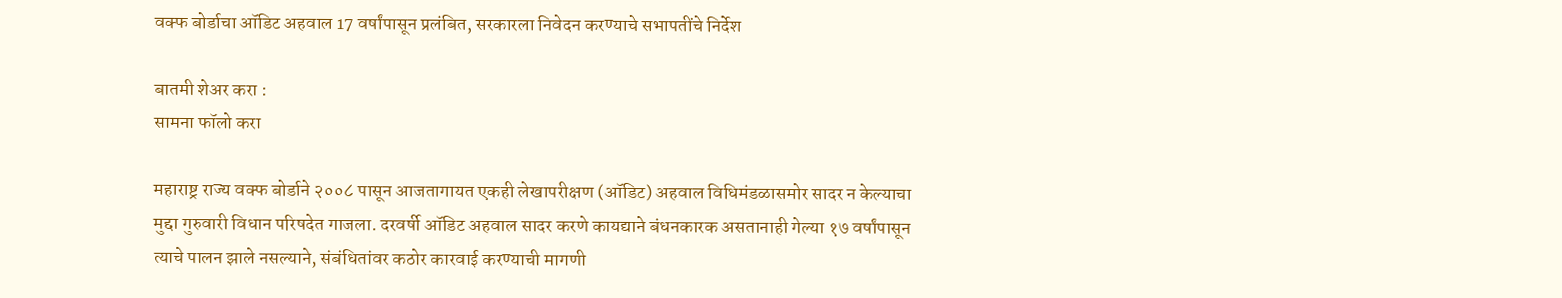वक्फ बोर्डाचा ऑडिट अहवाल 17 वर्षांपासून प्रलंबित, सरकारला निवेदन करण्याचे सभापतींचे निर्देश

बातमी शेअर करा :
सामना फॉलो करा

महाराष्ट्र राज्य वक्फ बोर्डाने २००८ पासून आजतागायत एकही लेखापरीक्षण (ऑडिट) अहवाल विधिमंडळासमोर सादर न केल्याचा मुद्दा गुरुवारी विधान परिषदेत गाजला. दरवर्षी ऑडिट अहवाल सादर करणे कायद्याने बंधनकारक असतानाही गेल्या १७ वर्षांपासून त्याचे पालन झाले नसल्याने, संबंधितांवर कठोर कारवाई करण्याची मागणी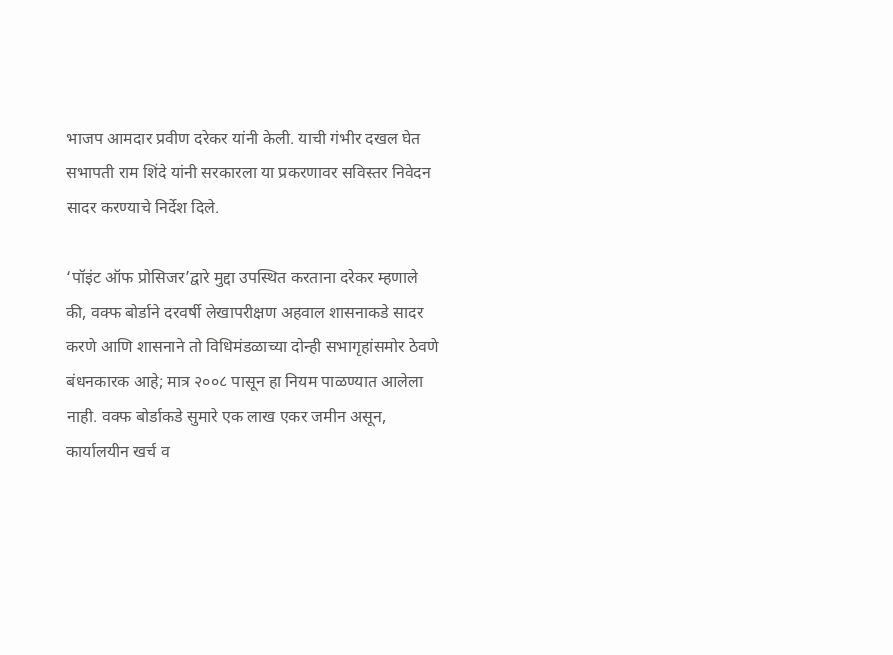भाजप आमदार प्रवीण दरेकर यांनी केली. याची गंभीर दखल घेत सभापती राम शिंदे यांनी सरकारला या प्रकरणावर सविस्तर निवेदन सादर करण्याचे निर्देश दिले.

‘पॉइंट ऑफ प्रोसिजर’द्वारे मुद्दा उपस्थित करताना दरेकर म्हणाले की, वक्फ बोर्डाने दरवर्षी लेखापरीक्षण अहवाल शासनाकडे सादर करणे आणि शासनाने तो विधिमंडळाच्या दोन्ही सभागृहांसमोर ठेवणे बंधनकारक आहे; मात्र २००८ पासून हा नियम पाळण्यात आलेला नाही. वक्फ बोर्डाकडे सुमारे एक लाख एकर जमीन असून, कार्यालयीन खर्च व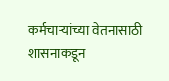कर्मचाऱ्यांच्या वेतनासाठी शासनाकडून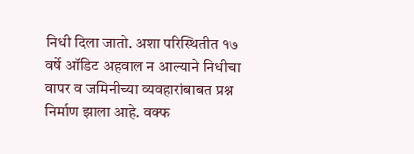निधी दिला जातो. अशा परिस्थितीत १७ वर्षे ऑडिट अहवाल न आल्याने निधीचा वापर व जमिनीच्या व्यवहारांबाबत प्रश्न निर्माण झाला आहे. वक्फ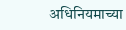अधिनियमाच्या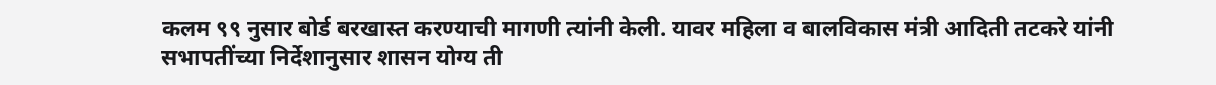कलम ९९ नुसार बोर्ड बरखास्त करण्याची मागणी त्यांनी केली. यावर महिला व बालविकास मंत्री आदिती तटकरे यांनी सभापतींच्या निर्देशानुसार शासन योग्य ती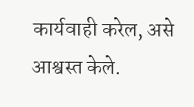कार्यवाही करेल, असे आश्वस्त केले.